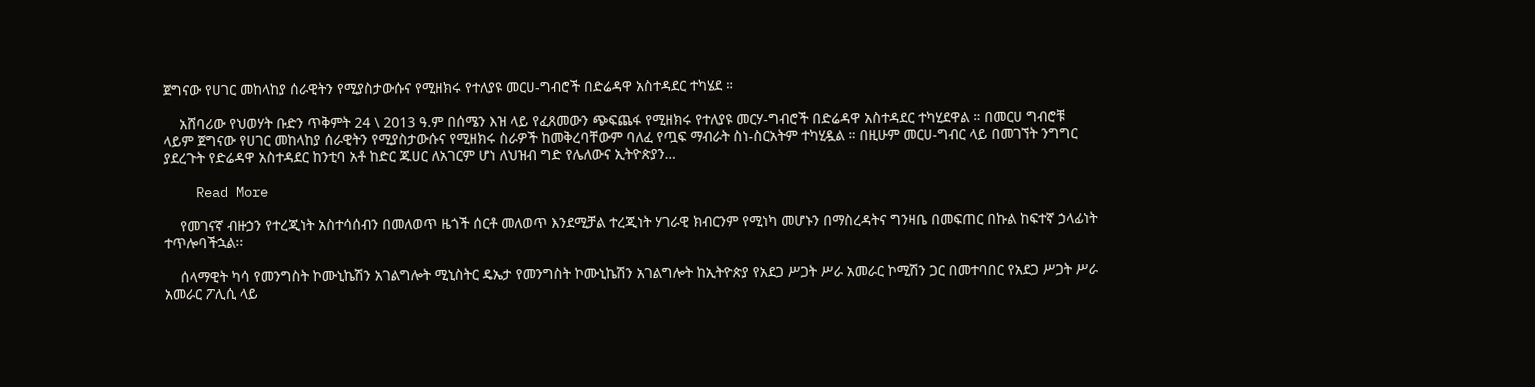ጀግናው የሀገር መከላከያ ሰራዊትን የሚያስታውሱና የሚዘክሩ የተለያዩ መርሀ-ግብሮች በድሬዳዋ አስተዳደር ተካሄደ ።

    አሸባሪው የህወሃት ቡድን ጥቅምት 24 \ 2013 ዓ.ም በሰሜን እዝ ላይ የፈጸመውን ጭፍጨፋ የሚዘክሩ የተለያዩ መርሃ-ግብሮች በድሬዳዋ አስተዳደር ተካሂደዋል ። በመርሀ ግብሮቹ ላይም ጀግናው የሀገር መከላከያ ሰራዊትን የሚያስታውሱና የሚዘክሩ ስራዎች ከመቅረባቸውም ባለፈ የጧፍ ማብራት ስነ-ስርአትም ተካሂዷል ። በዚሁም መርሀ-ግብር ላይ በመገኘት ንግግር ያደረጉት የድሬዳዋ አስተዳደር ከንቲባ አቶ ከድር ጁሀር ለአገርም ሆነ ለህዝብ ግድ የሌለውና ኢትዮጵያን…

    Read More

    የመገናኛ ብዙኃን የተረጂነት አስተሳሰብን በመለወጥ ዜጎች ሰርቶ መለወጥ እንደሚቻል ተረጂነት ሃገራዊ ክብርንም የሚነካ መሆኑን በማስረዳትና ግንዛቤ በመፍጠር በኩል ከፍተኛ ኃላፊነት ተጥሎባችኋል፡፡

    ሰላማዊት ካሳ የመንግስት ኮሙኒኬሽን አገልግሎት ሚኒስትር ዴኤታ የመንግስት ኮሙኒኬሽን አገልግሎት ከኢትዮጵያ የአደጋ ሥጋት ሥራ አመራር ኮሚሽን ጋር በመተባበር የአደጋ ሥጋት ሥራ አመራር ፖሊሲ ላይ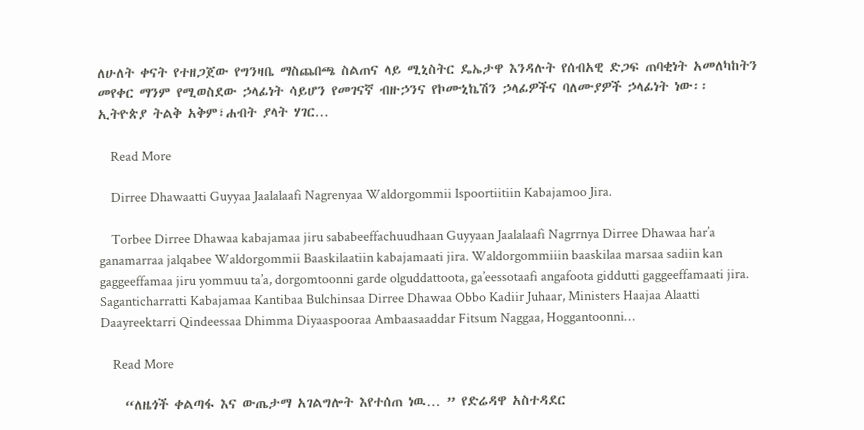ለሁለት ቀናት የተዘጋጀው የግንዛቤ ማስጨበጫ ስልጠና ላይ ሚኒስትር ዴኤታዋ እንዳሉት የሰብአዊ ድጋፍ ጠባቂነት አመለካከትን መየቀር ማንም የሚወስደው ኃላፊነት ሳይሆን የመገናኛ ብዙኃንና የኮሙኒኬሽን ኃላፊዎችና ባለሙያዎች ኃላፊነት ነው፡፡ ኢትዮጵያ ትልቅ አቅም፣ሐብት ያላት ሃገር…

    Read More

    Dirree Dhawaatti Guyyaa Jaalalaafi Nagrenyaa Waldorgommii Ispoortiitiin Kabajamoo Jira.

    Torbee Dirree Dhawaa kabajamaa jiru sababeeffachuudhaan Guyyaan Jaalalaafi Nagrrnya Dirree Dhawaa har’a ganamarraa jalqabee Waldorgommii Baaskilaatiin kabajamaati jira. Waldorgommiiin baaskilaa marsaa sadiin kan gaggeeffamaa jiru yommuu ta’a, dorgomtoonni garde olguddattoota, ga’eessotaafi angafoota giddutti gaggeeffamaati jira. Saganticharratti Kabajamaa Kantibaa Bulchinsaa Dirree Dhawaa Obbo Kadiir Juhaar, Ministers Haajaa Alaatti Daayreektarri Qindeessaa Dhimma Diyaaspooraa Ambaasaaddar Fitsum Naggaa, Hoggantoonni…

    Read More

    “ለዜጎች ቀልጣፋ እና ውጤታማ አገልግሎት እየተሰጠ ነዉ… ” የድሬዳዋ አስተዳደር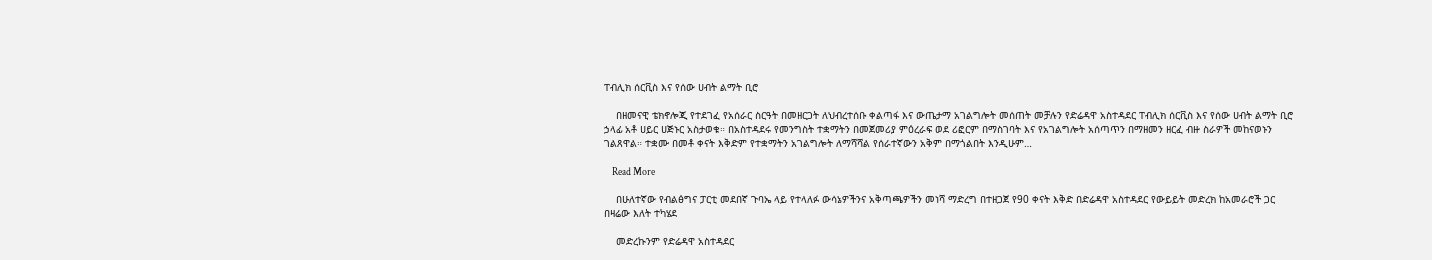ፐብሊክ ሰርቪስ እና የሰው ሀብት ልማት ቢሮ

    በዘመናዊ ቴክኖሎጂ የተደገፈ የአሰራር ስርዓት በመዘርጋት ለህብረተሰቡ ቀልጣፋ እና ውጤታማ አገልግሎት መሰጠት መቻሉን የድሬዳዋ አስተዳደር ፐብሊክ ሰርቪስ እና የሰው ሀብት ልማት ቢሮ ኃላፊ አቶ ሀይር ሀጅኑር አስታወቁ። በአስተዳደሩ የመንግስት ተቋማትን በመጀመሪያ ምዕረራፍ ወደ ሪፎርም በማስገባት እና የአገልግሎት አሰጣጥን በማዘመን ዘርፈ ብዙ ስራዎች መከናወኑን ገልጸዋል። ተቋሙ በመቶ ቀናት እቅድም የተቋማትን አገልግሎት ለማሻሻል የሰራተኛውን አቅም በማጎልበት እንዲሁም…

    Read More

    በሁለተኛው የብልፅግና ፓርቲ መደበኛ ጉባኤ ላይ የተላለፉ ውሳኔዎችንና አቅጣጫዎችን መነሻ ማድረግ በተዘጋጀ የ90 ቀናት እቅድ በድሬዳዋ አስተዳደር የውይይት መድረክ ከአመራሮች ጋር በዛሬው እለት ተካሄደ

    መድረኩንም የድሬዳዋ አስተዳደር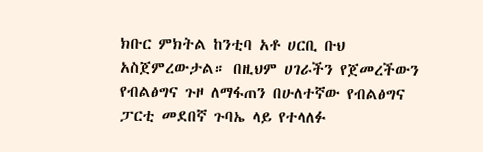ክቡር ምክትል ከንቲባ አቶ ሀርቢ ቡህ አስጀምረውታል። በዚህም ሀገራችን የጀመረችውን የብልፅግና ጉዞ ለማፋጠን በሁለተኛው የብልፅግና ፓርቲ መደበኛ ጉባኤ ላይ የተላለፉ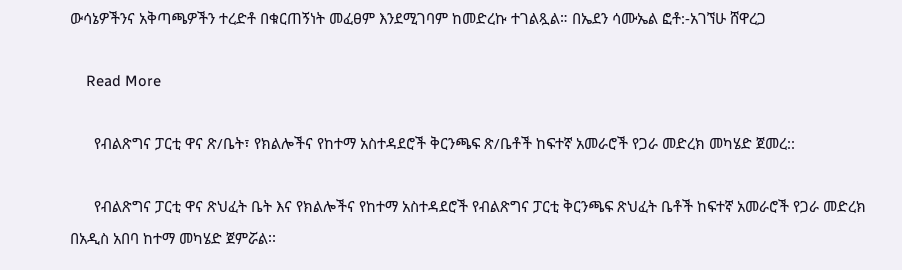ውሳኔዎችንና አቅጣጫዎችን ተረድቶ በቁርጠኝነት መፈፀም እንደሚገባም ከመድረኩ ተገልጿል። በኤደን ሳሙኤል ፎቶ:-አገኘሁ ሸዋረጋ

    Read More

      የብልጽግና ፓርቲ ዋና ጽ/ቤት፣ የክልሎችና የከተማ አስተዳደሮች ቅርንጫፍ ጽ/ቤቶች ከፍተኛ አመራሮች የጋራ መድረክ መካሄድ ጀመረ::

      የብልጽግና ፓርቲ ዋና ጽህፈት ቤት እና የክልሎችና የከተማ አስተዳደሮች የብልጽግና ፓርቲ ቅርንጫፍ ጽህፈት ቤቶች ከፍተኛ አመራሮች የጋራ መድረክ በአዲስ አበባ ከተማ መካሄድ ጀምሯል፡፡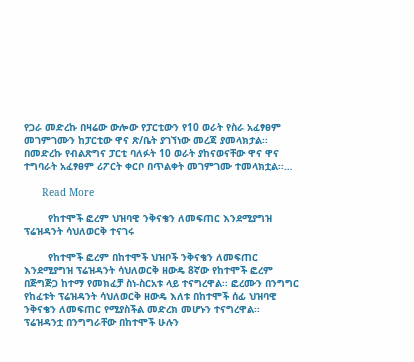የጋራ መድረኩ በዛሬው ውሎው የፓርቲውን የ10 ወራት የስራ አፈፃፀም መገምገሙን ከፓርቲው ዋና ጽ/ቤት ያገኘነው መረጃ ያመላክታል፡፡ በመድረኩ የብልጽግና ፓርቲ ባለፉት 10 ወራት ያከናወናቸው ዋና ዋና ተግባራት አፈፃፀም ሪፖርት ቀርቦ በጥልቀት መገምገሙ ተመላክቷል፡፡…

      Read More

        የከተሞች ፎረም ህዝባዊ ንቅናቄን ለመፍጠር እንደሚያግዝ ፕሬዝዳንት ሳህለወርቅ ተናገሩ

        የከተሞች ፎረም በከተሞች ህዝቦች ንቅናቄን ለመፍጠር እንደሚያግዝ ፕሬዝዳንት ሳህለወርቅ ዘውዴ 8ኛው የከተሞች ፎረም በጅግጅጋ ከተማ የመክፈቻ ስነ-ስርአቱ ላይ ተናግረዋል፡፡ ፎረሙን በንግግር የከፈቱት ፕሬዝዳንት ሳህለወርቅ ዘውዴ እለቱ በከተሞች ሰፊ ህዝባዊ ንቅናቄን ለመፍጠር የሚያስችል መድረክ መሆኑን ተናግረዋል፡፡ ፕሬዝዳንቷ በንግግራቸው በከተሞች ሁሉን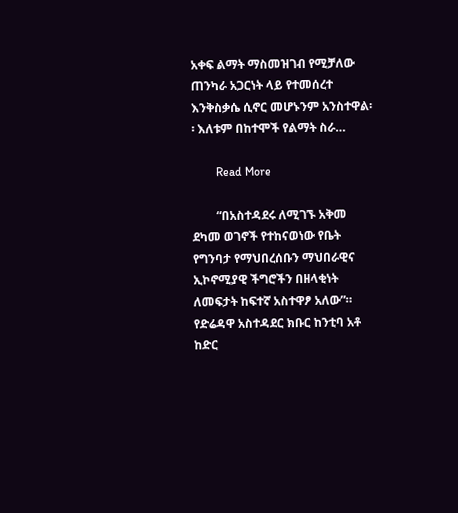አቀፍ ልማት ማስመዝገብ የሚቻለው ጠንካራ አጋርነት ላይ የተመሰረተ እንቅስቃሴ ሲኖር መሆኑንም አንስተዋል፡፡ እለቱም በከተሞች የልማት ስራ…

        Read More

        “በአስተዳደሩ ለሚገኙ አቅመ ደካመ ወገኖች የተከናወነው የቤት የግንባታ የማህበረሰቡን ማህበራዊና ኢኮኖሚያዊ ችግሮችን በዘላቂነት ለመፍታት ከፍተኛ አስተዋፆ አለው”። የድሬዳዋ አስተዳደር ክቡር ከንቲባ አቶ ከድር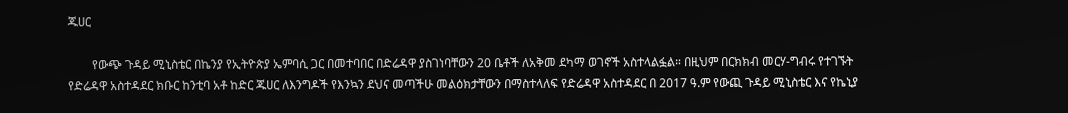ጁሀር

        የውጭ ጉዳይ ሚኒስቴር በኬንያ የኢትዮጵያ ኤምባሲ ጋር በመተባበር በድሬዳዋ ያስገነባቸውን 20 ቤቶች ለአቅመ ደካማ ወገኖች አስተላልፏል። በዚህም በርክክብ መርሃ-ግብሩ የተገኙት የድሬዳዋ አስተዳደር ክቡር ከንቲባ አቶ ከድር ጁሀር ለእንግዶች የእንኳን ደህና መጣችሁ መልዕክታቸውን በማስተላለፍ የድሬዳዋ አስተዳደር በ 2017 ዓ.ም የውጪ ጉዳይ ሚኒስቴር እና የኬኒያ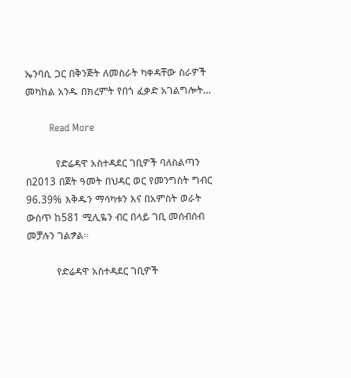ኤንባሲ ጋር በቅንጅት ለመስራት ካቀዳቸው ስራዎች መካከል አንዱ በክረምት የበጎ ፈቃድ አገልግሎት…

        Read More

          የድሬዳዋ አስተዳደር ገቢዎች ባለስልጣን በ2013 በጀት ዓመት በህዳር ወር የመንግስት ግብር 96.39% እቅዱን ማሳካቱን እና በአምስት ወራት ውስጥ ከ581 ሚሊዬን ብር በላይ ገቢ መሰብሰብ መቻሉን ገልፇል።

          የድሬዳዋ አስተዳደር ገቢዎች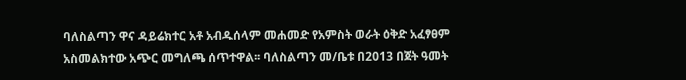ባለስልጣን ዋና ዳይሬክተር አቶ አብዱሰላም መሐመድ የአምስት ወራት ዕቅድ አፈፃፀም አስመልክተው አጭር መግለጫ ሰጥተዋል፡፡ ባለስልጣን መ/ቤቱ በ2013 በጀት ዓመት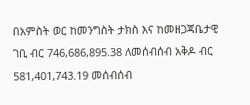በአምስት ወር ከመንግስት ታክስ እና ከመዘጋጃቤታዊ ገቢ ብር 746,686,895.38 ለመሰብሰብ አቅዶ ብር 581,401,743.19 መሰብሰብ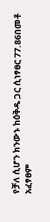የቻለ ሲሆን ክንውኑ ከዕቅዱ ጋር ሲነፃፀር 77.86በመቶ አፈፃፀም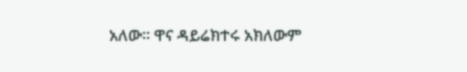አለው፡፡ ዋና ዳይሬክተሩ አክለውም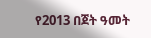የ2013 በጀት ዓመት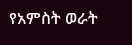የአምስት ወራት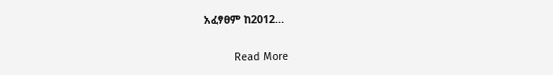አፈፃፀም ከ2012…

          Read More